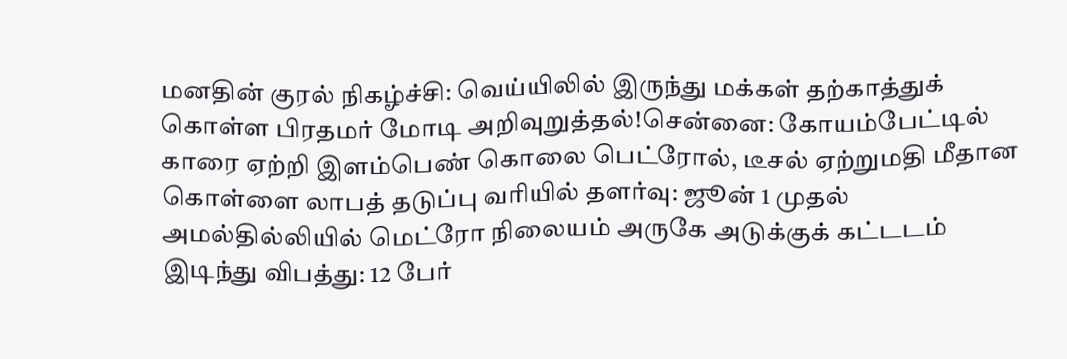மனதின் குரல் நிகழ்ச்சி: வெய்யிலில் இருந்து மக்கள் தற்காத்துக் கொள்ள பிரதமர் மோடி அறிவுறுத்தல்!சென்னை: கோயம்பேட்டில் காரை ஏற்றி இளம்பெண் கொலை பெட்ரோல், டீசல் ஏற்றுமதி மீதான கொள்ளை லாபத் தடுப்பு வரியில் தளர்வு: ஜூன் 1 முதல் அமல்தில்லியில் மெட்ரோ நிலையம் அருகே அடுக்குக் கட்டடம் இடிந்து விபத்து: 12 பேர்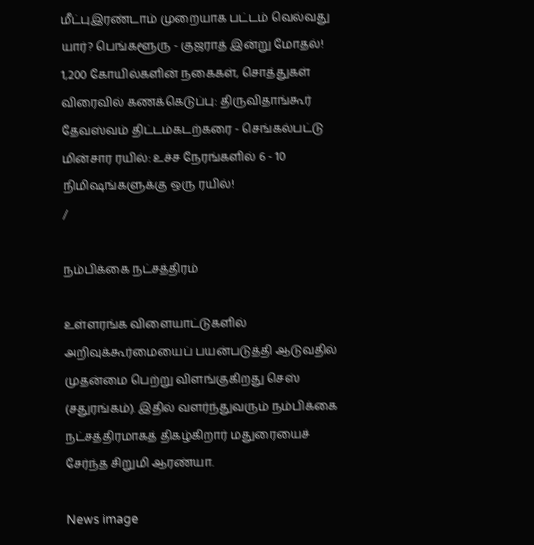மீட்புஇரண்டாம் முறையாக பட்டம் வெல்வது யார்? பெங்களூரு - குஜராத் இன்று மோதல்! 1,200 கோயில்களின் நகைகள், சொத்துகள் விரைவில் கணக்கெடுப்பு: திருவிதாங்கூர் தேவஸ்வம் திட்டம்கடற்கரை - செங்கல்பட்டு மின்சார ரயில்: உச்ச நேரங்களில் 6 - 10 நிமிஷங்களுக்கு ஒரு ரயில்!
/

நம்பிக்கை நட்சத்திரம்

உள்ளரங்க விளையாட்டுகளில் அறிவுக்கூர்மையைப் பயன்படுத்தி ஆடுவதில் முதன்மை பெற்று விளங்குகிறது செஸ் (சதுரங்கம்). இதில் வளர்ந்துவரும் நம்பிக்கை நட்சத்திரமாகத் திகழ்கிறார் மதுரையைச் சேர்ந்த சிறுமி ஆரண்யா.

News image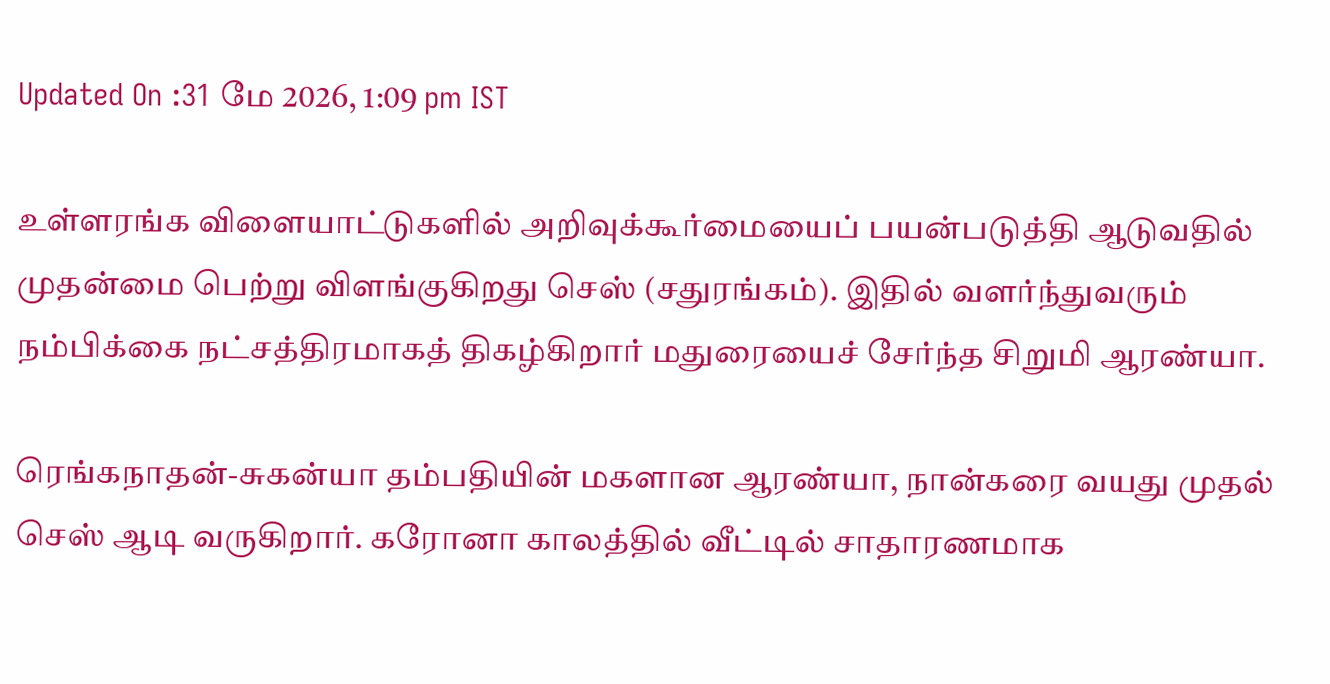Updated On :31 மே 2026, 1:09 pm IST

உள்ளரங்க விளையாட்டுகளில் அறிவுக்கூர்மையைப் பயன்படுத்தி ஆடுவதில் முதன்மை பெற்று விளங்குகிறது செஸ் (சதுரங்கம்). இதில் வளர்ந்துவரும் நம்பிக்கை நட்சத்திரமாகத் திகழ்கிறார் மதுரையைச் சேர்ந்த சிறுமி ஆரண்யா.

ரெங்கநாதன்-சுகன்யா தம்பதியின் மகளான ஆரண்யா, நான்கரை வயது முதல் செஸ் ஆடி வருகிறார். கரோனா காலத்தில் வீட்டில் சாதாரணமாக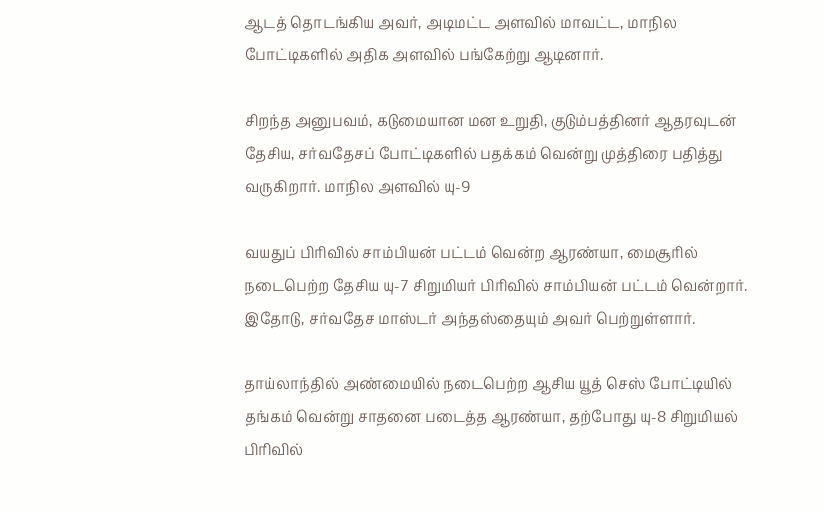ஆடத் தொடங்கிய அவர், அடிமட்ட அளவில் மாவட்ட, மாநில போட்டிகளில் அதிக அளவில் பங்கேற்று ஆடினார்.

சிறந்த அனுபவம், கடுமையான மன உறுதி, குடும்பத்தினர் ஆதரவுடன் தேசிய, சர்வதேசப் போட்டிகளில் பதக்கம் வென்று முத்திரை பதித்து வருகிறார். மாநில அளவில் யு-9

வயதுப் பிரிவில் சாம்பியன் பட்டம் வென்ற ஆரண்யா, மைசூரில் நடைபெற்ற தேசிய யு-7 சிறுமியர் பிரிவில் சாம்பியன் பட்டம் வென்றார். இதோடு, சர்வதேச மாஸ்டர் அந்தஸ்தையும் அவர் பெற்றுள்ளார்.

தாய்லாந்தில் அண்மையில் நடைபெற்ற ஆசிய யூத் செஸ் போட்டியில் தங்கம் வென்று சாதனை படைத்த ஆரண்யா, தற்போது யு-8 சிறுமியல் பிரிவில்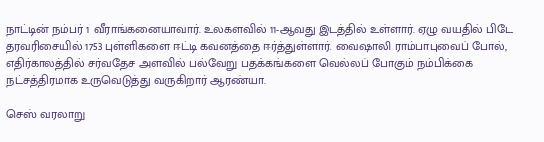நாட்டின் நம்பர் 1 வீராங்கனையாவார். உலகளவில் 11-ஆவது இடத்தில் உள்ளார். ஏழு வயதில் பிடே தரவரிசையில் 1753 புள்ளிகளை ஈட்டி கவனத்தை ஈர்த்துள்ளார். வைஷாலி ராம்பாபுவைப் போல், எதிர்காலத்தில் சர்வதேச அளவில் பல்வேறு பதக்கங்களை வெல்லப் போகும் நம்பிக்கை நட்சத்திரமாக உருவெடுத்து வருகிறார் ஆரண்யா.

செஸ் வரலாறு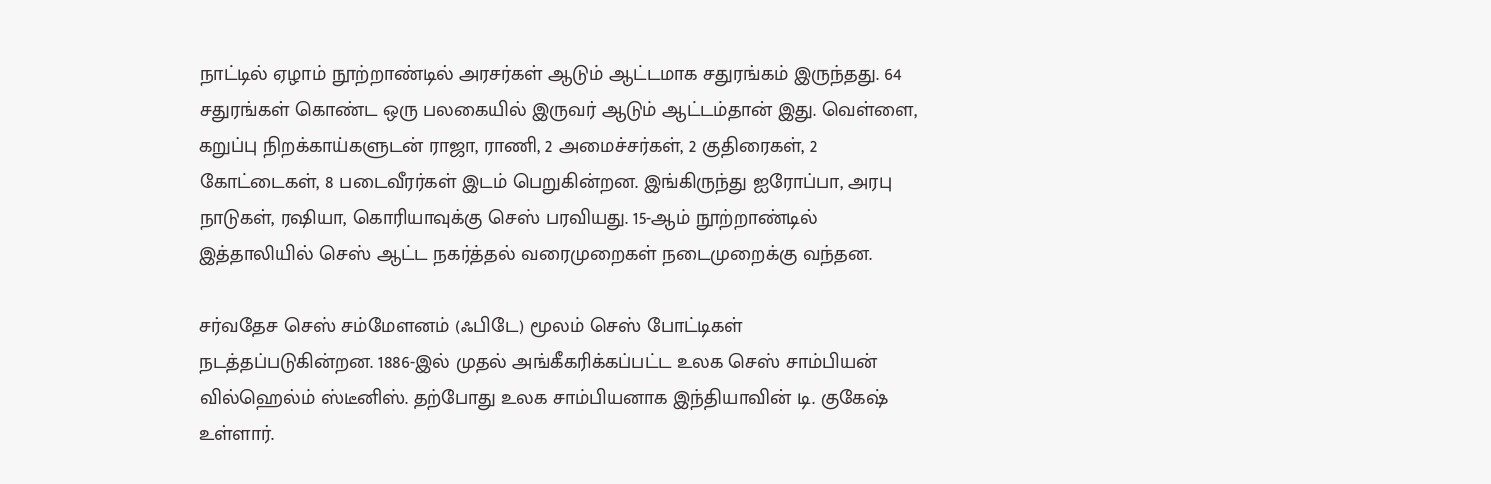நாட்டில் ஏழாம் நூற்றாண்டில் அரசர்கள் ஆடும் ஆட்டமாக சதுரங்கம் இருந்தது. 64 சதுரங்கள் கொண்ட ஒரு பலகையில் இருவர் ஆடும் ஆட்டம்தான் இது. வெள்ளை, கறுப்பு நிறக்காய்களுடன் ராஜா, ராணி, 2 அமைச்சர்கள், 2 குதிரைகள், 2 கோட்டைகள், 8 படைவீரர்கள் இடம் பெறுகின்றன. இங்கிருந்து ஐரோப்பா, அரபு நாடுகள், ரஷியா, கொரியாவுக்கு செஸ் பரவியது. 15-ஆம் நூற்றாண்டில் இத்தாலியில் செஸ் ஆட்ட நகர்த்தல் வரைமுறைகள் நடைமுறைக்கு வந்தன.

சர்வதேச செஸ் சம்மேளனம் (ஃபிடே) மூலம் செஸ் போட்டிகள் நடத்தப்படுகின்றன. 1886-இல் முதல் அங்கீகரிக்கப்பட்ட உலக செஸ் சாம்பியன் வில்ஹெல்ம் ஸ்டீனிஸ். தற்போது உலக சாம்பியனாக இந்தியாவின் டி. குகேஷ் உள்ளார்.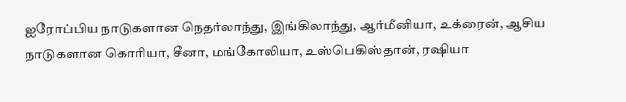ஐரோப்பிய நாடுகளான நெதர்லாந்து, இங்கிலாந்து, ஆர்மீனியா, உக்ரைன், ஆசிய நாடுகளான கொரியா, சீனா, மங்கோலியா, உஸ்பெகிஸ்தான், ரஷியா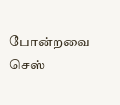போன்றவை செஸ்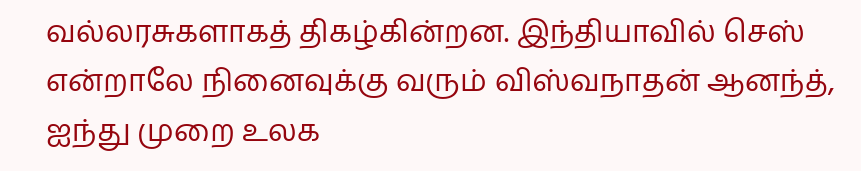வல்லரசுகளாகத் திகழ்கின்றன. இந்தியாவில் செஸ் என்றாலே நினைவுக்கு வரும் விஸ்வநாதன் ஆனந்த், ஐந்து முறை உலக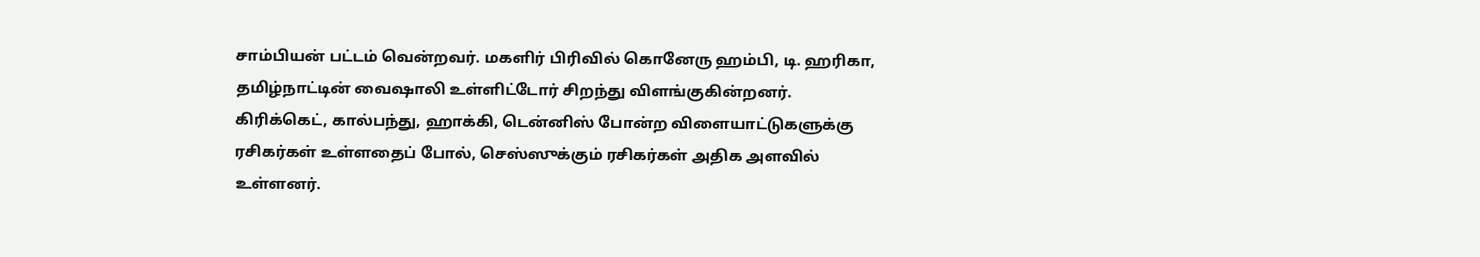சாம்பியன் பட்டம் வென்றவர். மகளிர் பிரிவில் கொனேரு ஹம்பி, டி. ஹரிகா, தமிழ்நாட்டின் வைஷாலி உள்ளிட்டோர் சிறந்து விளங்குகின்றனர். கிரிக்கெட், கால்பந்து, ஹாக்கி, டென்னிஸ் போன்ற விளையாட்டுகளுக்கு ரசிகர்கள் உள்ளதைப் போல், செஸ்ஸுக்கும் ரசிகர்கள் அதிக அளவில் உள்ளனர்.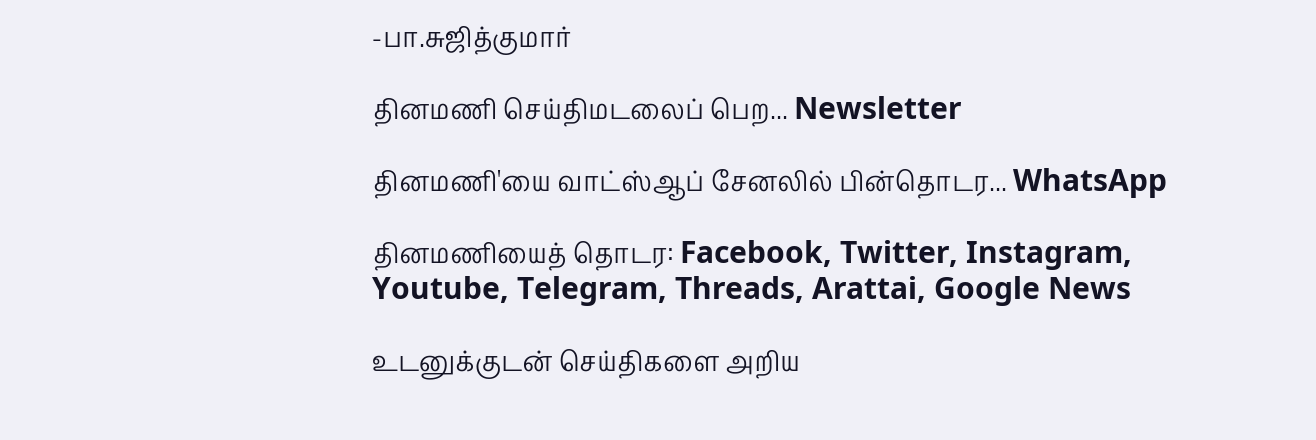-பா.சுஜித்குமார்

தினமணி செய்திமடலைப் பெற... Newsletter

தினமணி'யை வாட்ஸ்ஆப் சேனலில் பின்தொடர... WhatsApp

தினமணியைத் தொடர: Facebook, Twitter, Instagram, Youtube, Telegram, Threads, Arattai, Google News

உடனுக்குடன் செய்திகளை அறிய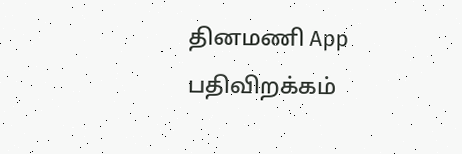தினமணி App பதிவிறக்கம்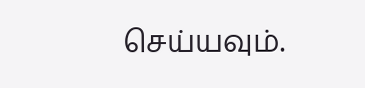செய்யவும்.